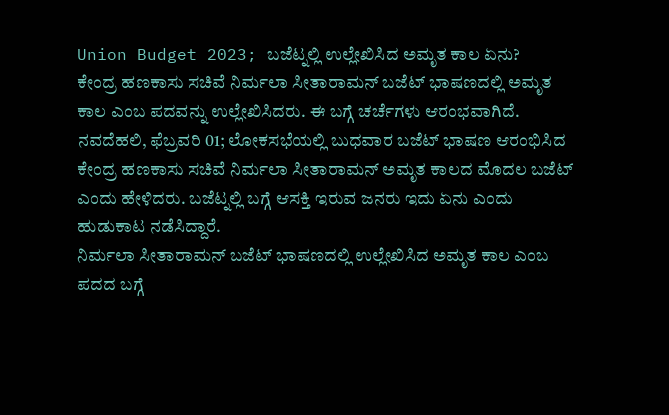Union Budget 2023; ಬಜೆಟ್ನಲ್ಲಿ ಉಲ್ಲೇಖಿಸಿದ ಅಮೃತ ಕಾಲ ಏನು?
ಕೇಂದ್ರ ಹಣಕಾಸು ಸಚಿವೆ ನಿರ್ಮಲಾ ಸೀತಾರಾಮನ್ ಬಜೆಟ್ ಭಾಷಣದಲ್ಲಿ ಅಮೃತ ಕಾಲ ಎಂಬ ಪದವನ್ನು ಉಲ್ಲೇಖಿಸಿದರು. ಈ ಬಗ್ಗೆ ಚರ್ಚೆಗಳು ಆರಂಭವಾಗಿದೆ.
ನವದೆಹಲಿ, ಫೆಬ್ರವರಿ 01; ಲೋಕಸಭೆಯಲ್ಲಿ ಬುಧವಾರ ಬಜೆಟ್ ಭಾಷಣ ಆರಂಭಿಸಿದ ಕೇಂದ್ರ ಹಣಕಾಸು ಸಚಿವೆ ನಿರ್ಮಲಾ ಸೀತಾರಾಮನ್ ಅಮೃತ ಕಾಲದ ಮೊದಲ ಬಜೆಟ್ ಎಂದು ಹೇಳಿದರು. ಬಜೆಟ್ನಲ್ಲಿ ಬಗ್ಗೆ ಆಸಕ್ತಿ ಇರುವ ಜನರು ಇದು ಏನು ಎಂದು ಹುಡುಕಾಟ ನಡೆಸಿದ್ದಾರೆ.
ನಿರ್ಮಲಾ ಸೀತಾರಾಮನ್ ಬಜೆಟ್ ಭಾಷಣದಲ್ಲಿ ಉಲ್ಲೇಖಿಸಿದ ಅಮೃತ ಕಾಲ ಎಂಬ ಪದದ ಬಗ್ಗೆ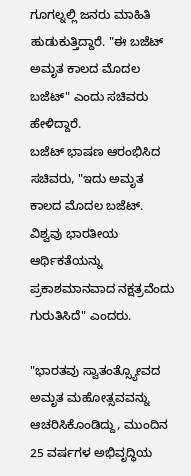ಗೂಗಲ್ನಲ್ಲಿ ಜನರು ಮಾಹಿತಿ ಹುಡುಕುತ್ತಿದ್ದಾರೆ. "ಈ ಬಜೆಟ್ ಅಮೃತ ಕಾಲದ ಮೊದಲ ಬಜೆಟ್" ಎಂದು ಸಚಿವರು ಹೇಳಿದ್ದಾರೆ.
ಬಜೆಟ್ ಭಾಷಣ ಆರಂಭಿಸಿದ ಸಚಿವರು, "ಇದು ಅಮೃತ ಕಾಲದ ಮೊದಲ ಬಜೆಟ್. ವಿಶ್ವವು ಭಾರತೀಯ ಆರ್ಥಿಕತೆಯನ್ನು ಪ್ರಕಾಶಮಾನವಾದ ನಕ್ಷತ್ರವೆಂದು ಗುರುತಿಸಿದೆ" ಎಂದರು.

"ಭಾರತವು ಸ್ವಾತಂತ್ಸ್ಯೋವದ ಅಮೃತ ಮಹೋತ್ಸವವನ್ನು ಆಚರಿಸಿಕೊಂಡಿದ್ದು, ಮುಂದಿನ 25 ವರ್ಷಗಳ ಅಭಿವೃದ್ಧಿಯ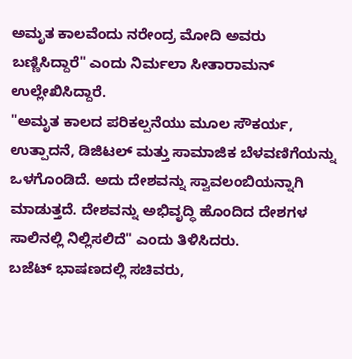ಅಮೃತ ಕಾಲವೆಂದು ನರೇಂದ್ರ ಮೋದಿ ಅವರು ಬಣ್ಣಿಸಿದ್ದಾರೆ" ಎಂದು ನಿರ್ಮಲಾ ಸೀತಾರಾಮನ್ ಉಲ್ಲೇಖಿಸಿದ್ದಾರೆ.
"ಅಮೃತ ಕಾಲದ ಪರಿಕಲ್ಪನೆಯು ಮೂಲ ಸೌಕರ್ಯ, ಉತ್ಪಾದನೆ, ಡಿಜಿಟಲ್ ಮತ್ತು ಸಾಮಾಜಿಕ ಬೆಳವಣಿಗೆಯನ್ನು ಒಳಗೊಂಡಿದೆ. ಅದು ದೇಶವನ್ನು ಸ್ವಾವಲಂಬಿಯನ್ನಾಗಿ ಮಾಡುತ್ತದೆ. ದೇಶವನ್ನು ಅಭಿವೃದ್ಧಿ ಹೊಂದಿದ ದೇಶಗಳ ಸಾಲಿನಲ್ಲಿ ನಿಲ್ಲಿಸಲಿದೆ" ಎಂದು ತಿಳಿಸಿದರು.
ಬಜೆಟ್ ಭಾಷಣದಲ್ಲಿ ಸಚಿವರು,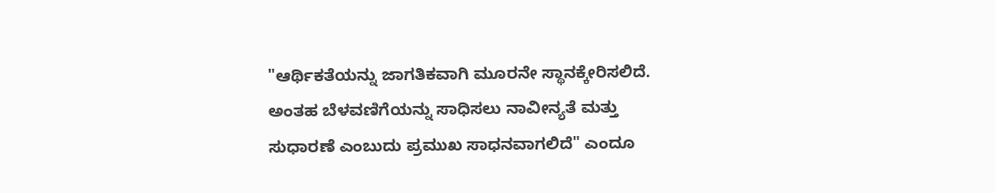"ಆರ್ಥಿಕತೆಯನ್ನು ಜಾಗತಿಕವಾಗಿ ಮೂರನೇ ಸ್ಥಾನಕ್ಕೇರಿಸಲಿದೆ. ಅಂತಹ ಬೆಳವಣಿಗೆಯನ್ನು ಸಾಧಿಸಲು ನಾವೀನ್ಯತೆ ಮತ್ತು ಸುಧಾರಣೆ ಎಂಬುದು ಪ್ರಮುಖ ಸಾಧನವಾಗಲಿದೆ" ಎಂದೂ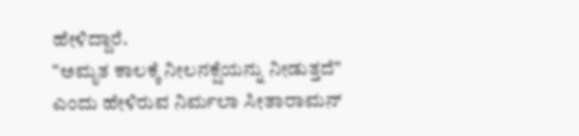ಹೇಳಿದ್ದಾರೆ.
"ಅಮೃತ ಕಾಲಕ್ಕೆ ನೀಲನಕ್ಷೆಯನ್ನು ನೀಡುತ್ತದೆ" ಎಂದು ಹೇಳಿರುವ ನಿರ್ಮಲಾ ಸೀತಾರಾಮನ್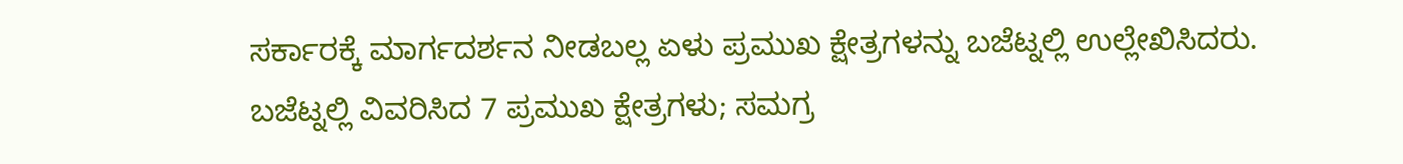ಸರ್ಕಾರಕ್ಕೆ ಮಾರ್ಗದರ್ಶನ ನೀಡಬಲ್ಲ ಏಳು ಪ್ರಮುಖ ಕ್ಷೇತ್ರಗಳನ್ನು ಬಜೆಟ್ನಲ್ಲಿ ಉಲ್ಲೇಖಿಸಿದರು.
ಬಜೆಟ್ನಲ್ಲಿ ವಿವರಿಸಿದ 7 ಪ್ರಮುಖ ಕ್ಷೇತ್ರಗಳು; ಸಮಗ್ರ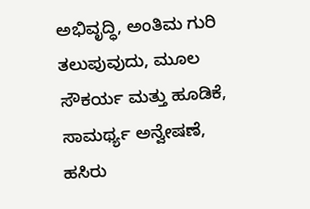ಅಭಿವೃದ್ಧಿ, ಅಂತಿಮ ಗುರಿ ತಲುಪುವುದು, ಮೂಲ ಸೌಕರ್ಯ ಮತ್ತು ಹೂಡಿಕೆ, ಸಾಮರ್ಥ್ಯ ಅನ್ವೇಷಣೆ, ಹಸಿರು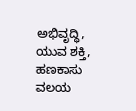ಅಭಿವೃದ್ಧಿ, ಯುವ ಶಕ್ತಿ, ಹಣಕಾಸು ವಲಯ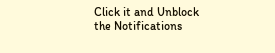Click it and Unblock the Notifications